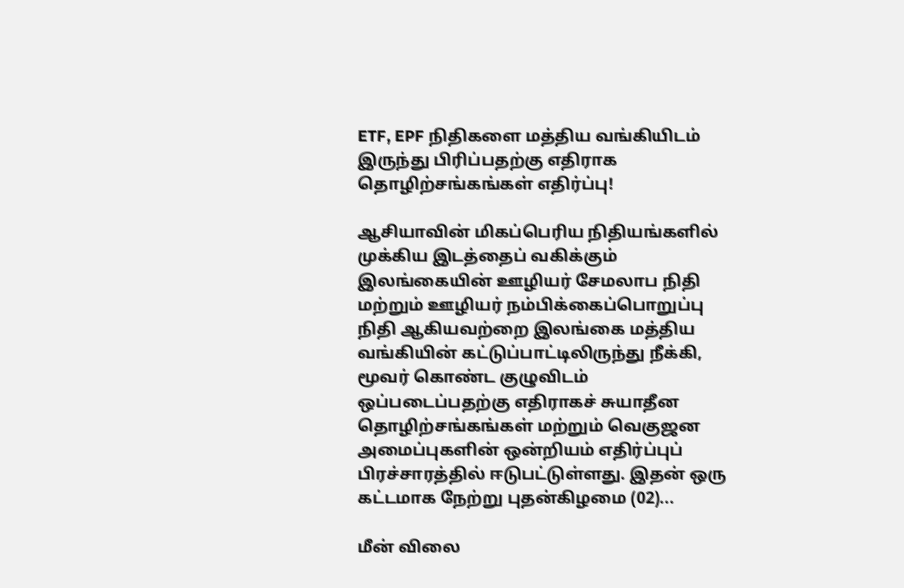ETF, EPF நிதிகளை மத்திய வங்கியிடம் இருந்து பிரிப்பதற்கு எதிராக தொழிற்சங்கங்கள் எதிர்ப்பு!

ஆசியாவின் மிகப்பெரிய நிதியங்களில் முக்கிய இடத்தைப் வகிக்கும் இலங்கையின் ஊழியர் சேமலாப நிதி மற்றும் ஊழியர் நம்பிக்கைப்பொறுப்பு நிதி ஆகியவற்றை இலங்கை மத்திய வங்கியின் கட்டுப்பாட்டிலிருந்து நீக்கி, மூவர் கொண்ட குழுவிடம் ஒப்படைப்பதற்கு எதிராகச் சுயாதீன தொழிற்சங்கங்கள் மற்றும் வெகுஜன அமைப்புகளின் ஒன்றியம் எதிர்ப்புப் பிரச்சாரத்தில் ஈடுபட்டுள்ளது. இதன் ஒரு கட்டமாக நேற்று புதன்கிழமை (02)...

மீன் விலை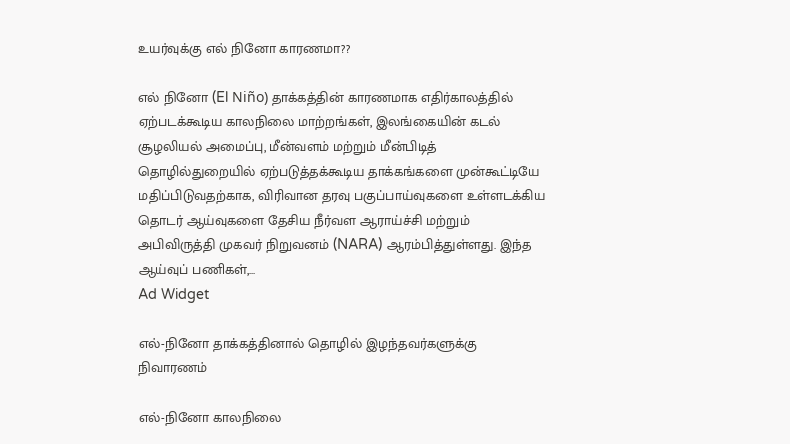உயர்வுக்கு எல் நினோ காரணமா??

எல் நினோ (El Niño) தாக்கத்தின் காரணமாக எதிர்காலத்தில் ஏற்படக்கூடிய காலநிலை மாற்றங்கள், இலங்கையின் கடல் சூழலியல் அமைப்பு, மீன்வளம் மற்றும் மீன்பிடித் தொழில்துறையில் ஏற்படுத்தக்கூடிய தாக்கங்களை முன்கூட்டியே மதிப்பிடுவதற்காக, விரிவான தரவு பகுப்பாய்வுகளை உள்ளடக்கிய தொடர் ஆய்வுகளை தேசிய நீர்வள ஆராய்ச்சி மற்றும் அபிவிருத்தி முகவர் நிறுவனம் (NARA) ஆரம்பித்துள்ளது. இந்த ஆய்வுப் பணிகள்,...
Ad Widget

எல்-நினோ தாக்கத்தினால் தொழில் இழந்தவர்களுக்கு நிவாரணம்

எல்-நினோ காலநிலை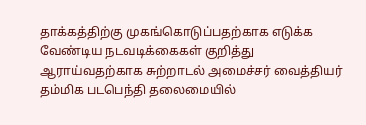தாக்கத்திற்கு முகங்கொடுப்பதற்காக எடுக்க வேண்டிய நடவடிக்கைகள் குறித்து ஆராய்வதற்காக சுற்றாடல் அமைச்சர் வைத்தியர் தம்மிக படபெந்தி தலைமையில்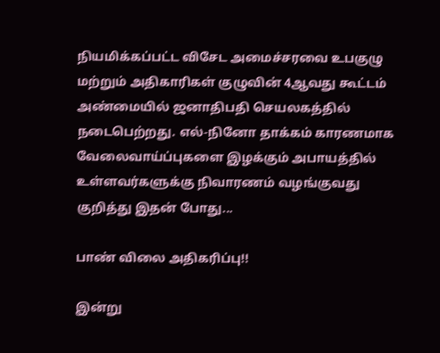நியமிக்கப்பட்ட விசேட அமைச்சரவை உபகுழு மற்றும் அதிகாரிகள் குழுவின் 4ஆவது கூட்டம் அண்மையில் ஜனாதிபதி செயலகத்தில் நடைபெற்றது. எல்-நினோ தாக்கம் காரணமாக வேலைவாய்ப்புகளை இழக்கும் அபாயத்தில் உள்ளவர்களுக்கு நிவாரணம் வழங்குவது குறித்து இதன் போது...

பாண் விலை அதிகரிப்பு!!

இன்று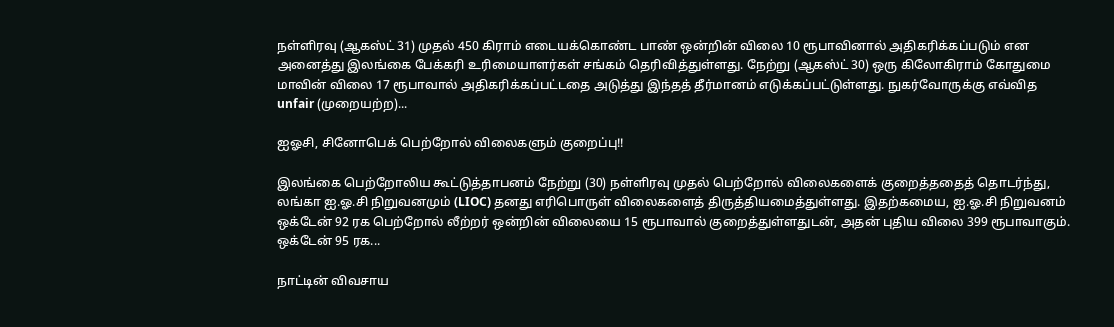நள்ளிரவு (ஆகஸ்ட் 31) முதல் 450 கிராம் எடையக்கொண்ட பாண் ஒன்றின் விலை 10 ரூபாவினால் அதிகரிக்கப்படும் என அனைத்து இலங்கை பேக்கரி உரிமையாளர்கள் சங்கம் தெரிவித்துள்ளது. நேற்று (ஆகஸ்ட் 30) ஒரு கிலோகிராம் கோதுமை மாவின் விலை 17 ரூபாவால் அதிகரிக்கப்பட்டதை அடுத்து இந்தத் தீர்மானம் எடுக்கப்பட்டுள்ளது. நுகர்வோருக்கு எவ்வித unfair (முறையற்ற)...

ஐஓசி, சினோபெக் பெற்றோல் விலைகளும் குறைப்பு!!

இலங்கை பெற்றோலிய கூட்டுத்தாபனம் நேற்று (30) நள்ளிரவு முதல் பெற்றோல் விலைகளைக் குறைத்ததைத் தொடர்ந்து, லங்கா ஐ.ஓ.சி நிறுவனமும் (LIOC) தனது எரிபொருள் விலைகளைத் திருத்தியமைத்துள்ளது. இதற்கமைய, ஐ.ஓ.சி நிறுவனம் ஒக்டேன் 92 ரக பெற்றோல் லீற்றர் ஒன்றின் விலையை 15 ரூபாவால் குறைத்துள்ளதுடன், அதன் புதிய விலை 399 ரூபாவாகும். ஒக்டேன் 95 ரக...

நாட்டின் விவசாய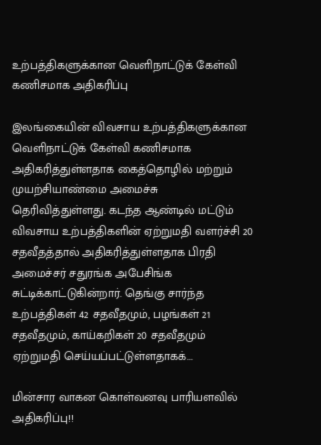உற்பத்திகளுக்கான வெளிநாட்டுக் கேள்வி கணிசமாக அதிகரிப்பு

இலங்கையின் விவசாய உற்பத்திகளுக்கான வெளிநாட்டுக் கேள்வி கணிசமாக அதிகரித்துள்ளதாக கைத்தொழில் மற்றும் முயற்சியாண்மை அமைச்சு தெரிவித்துள்ளது. கடந்த ஆண்டில் மட்டும் விவசாய உற்பத்திகளின் ஏற்றுமதி வளர்ச்சி 20 சதவீதத்தால் அதிகரித்துள்ளதாக பிரதி அமைச்சர் சதுரங்க அபேசிங்க சுட்டிக்காட்டுகின்றார். தெங்கு சார்ந்த உற்பத்திகள் 42 சதவீதமும், பழங்கள் 21 சதவீதமும், காய்கறிகள் 20 சதவீதமும் ஏற்றுமதி செய்யப்பட்டுள்ளதாகக்...

மின்சார வாகன கொள்வனவு பாரியளவில் அதிகரிப்பு!!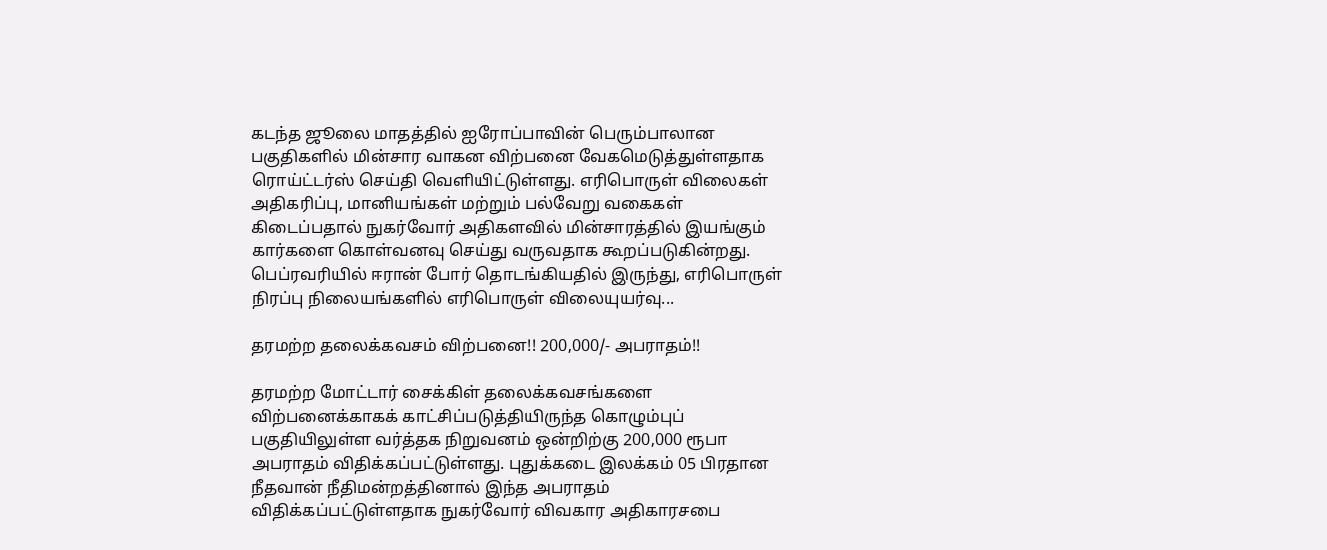கடந்த ஜூலை மாதத்தில் ஐரோப்பாவின் பெரும்பாலான பகுதிகளில் மின்சார வாகன விற்பனை வேகமெடுத்துள்ளதாக ரொய்ட்டர்ஸ் செய்தி வௌியிட்டுள்ளது. எரிபொருள் விலைகள் அதிகரிப்பு, மானியங்கள் மற்றும் பல்வேறு வகைகள் கிடைப்பதால் நுகர்வோர் அதிகளவில் மின்சாரத்தில் இயங்கும் கார்களை கொள்வனவு செய்து வருவதாக கூறப்படுகின்றது. பெப்ரவரியில் ஈரான் போர் தொடங்கியதில் இருந்து, எரிபொருள் நிரப்பு நிலையங்களில் எரிபொருள் விலையுயர்வு...

தரமற்ற தலைக்கவசம் விற்பனை!! 200,000/- அபராதம்!!

தரமற்ற மோட்டார் சைக்கிள் தலைக்கவசங்களை விற்பனைக்காகக் காட்சிப்படுத்தியிருந்த கொழும்புப் பகுதியிலுள்ள வர்த்தக நிறுவனம் ஒன்றிற்கு 200,000 ரூபா அபராதம் விதிக்கப்பட்டுள்ளது. புதுக்கடை இலக்கம் 05 பிரதான நீதவான் நீதிமன்றத்தினால் இந்த அபராதம் விதிக்கப்பட்டுள்ளதாக நுகர்வோர் விவகார அதிகாரசபை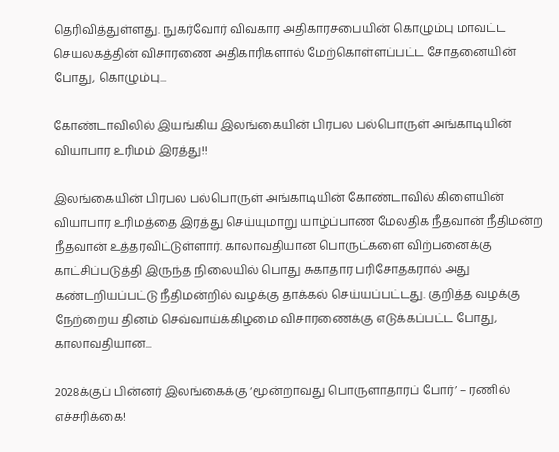தெரிவித்துள்ளது. நுகர்வோர் விவகார அதிகாரசபையின் கொழும்பு மாவட்ட செயலகத்தின் விசாரணை அதிகாரிகளால் மேற்கொள்ளப்பட்ட சோதனையின் போது, கொழும்பு...

கோண்டாவிலில் இயங்கிய இலங்கையின் பிரபல பல்பொருள் அங்காடியின் வியாபார உரிமம் இரத்து!!

இலங்கையின் பிரபல பல்பொருள் அங்காடியின் கோண்டாவில் கிளையின் வியாபார உரிமத்தை இரத்து செய்யுமாறு யாழ்ப்பாண மேலதிக நீதவான் நீதிமன்ற நீதவான் உத்தரவிட்டுள்ளார். காலாவதியான பொருட்களை விற்பனைக்கு காட்சிப்படுத்தி இருந்த நிலையில் பொது சுகாதார பரிசோதகரால் அது கண்டறியப்பட்டு நீதிமன்றில் வழக்கு தாக்கல் செய்யப்பட்டது. குறித்த வழக்கு நேற்றைய தினம் செவ்வாய்க்கிழமை விசாரணைக்கு எடுக்கப்பட்ட போது, காலாவதியான...

2028க்குப் பின்னர் இலங்கைக்கு ‘மூன்றாவது பொருளாதாரப் போர்’ – ரணில் எச்சரிக்கை!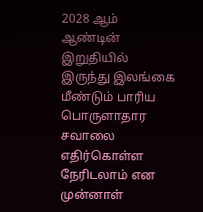2028 ஆம் ஆண்டின் இறுதியில் இருந்து இலங்கை மீண்டும் பாரிய பொருளாதார சவாலை எதிர்கொள்ள நேரிடலாம் என முன்னாள்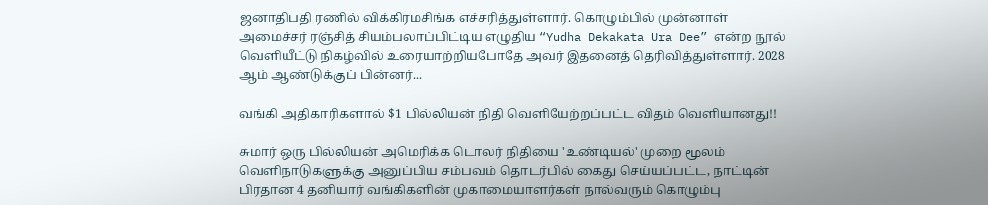ஜனாதிபதி ரணில் விக்கிரமசிங்க எச்சரித்துள்ளார். கொழும்பில் முன்னாள் அமைச்சர் ரஞ்சித் சியம்பலாப்பிட்டிய எழுதிய “Yudha Dekakata Ura Dee” என்ற நூல் வெளியீட்டு நிகழ்வில் உரையாற்றியபோதே அவர் இதனைத் தெரிவித்துள்ளார். 2028 ஆம் ஆண்டுக்குப் பின்னர்...

வங்கி அதிகாரிகளால் $1 பில்லியன் நிதி வௌியேற்றப்பட்ட விதம் வௌியானது!!

சுமார் ஒரு பில்லியன் அமெரிக்க டொலர் நிதியை 'உண்டியல்' முறை மூலம் வெளிநாடுகளுக்கு அனுப்பிய சம்பவம் தொடர்பில் கைது செய்யப்பட்ட, நாட்டின் பிரதான 4 தனியார் வங்கிகளின் முகாமையாளர்கள் நால்வரும் கொழும்பு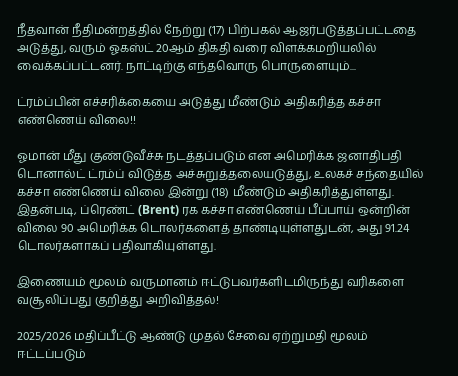நீதவான் நீதிமன்றத்தில் நேற்று (17) பிற்பகல் ஆஜர்படுத்தப்பட்டதை அடுத்து, வரும் ஓகஸ்ட் 20ஆம் திகதி வரை விளக்கமறியலில் வைக்கப்பட்டனர். நாட்டிற்கு எந்தவொரு பொருளையும்...

ட்ரம்ப்பின் எச்சரிக்கையை அடுத்து மீண்டும் அதிகரித்த கச்சா எண்ணெய் விலை!!

ஓமான் மீது குண்டுவீச்சு நடத்தப்படும் என அமெரிக்க ஜனாதிபதி டொனால்ட் ட்ரம்ப் விடுத்த அச்சுறுத்தலையடுத்து, உலகச் சந்தையில் கச்சா எண்ணெய் விலை இன்று (18) மீண்டும் அதிகரித்துள்ளது. இதன்படி, ப்ரெண்ட் (Brent) ரக கச்சா எண்ணெய் பீப்பாய் ஒன்றின் விலை 90 அமெரிக்க டொலர்களைத் தாண்டியுள்ளதுடன், அது 91.24 டொலர்களாகப் பதிவாகியுள்ளது.

இணையம் மூலம் வருமானம் ஈட்டுபவர்களிடமிருந்து வரிகளை வசூலிப்பது குறித்து அறிவித்தல்!

2025/2026 மதிப்பீட்டு ஆண்டு முதல் சேவை ஏற்றுமதி மூலம் ஈட்டப்படும்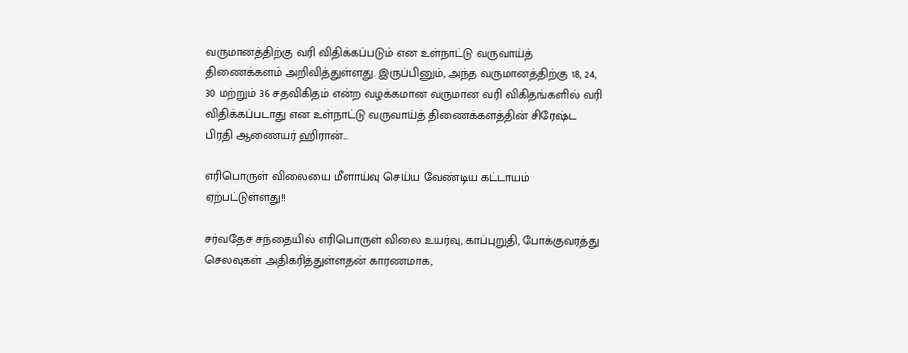வருமானத்திற்கு வரி விதிக்கப்படும் என உள்நாட்டு வருவாய்த் திணைக்களம் அறிவித்துள்ளது. இருப்பினும், அந்த வருமானத்திற்கு 18, 24, 30 மற்றும் 36 சதவிகிதம் என்ற வழக்கமான வருமான வரி விகிதங்களில் வரி விதிக்கப்படாது என உள்நாட்டு வருவாய்த் திணைக்களத்தின் சிரேஷ்ட பிரதி ஆணையர் ஹிரான்...

எரிபொருள் விலையை மீளாய்வு செய்ய வேண்டிய கட்டாயம் ஏற்பட்டுள்ளது!!

சர்வதேச சந்தையில் எரிபொருள் விலை உயர்வு, காப்புறுதி, போக்குவரத்து செலவுகள் அதிகரித்துள்ளதன் காரணமாக,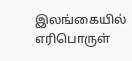இலங்கையில் எரிபொருள்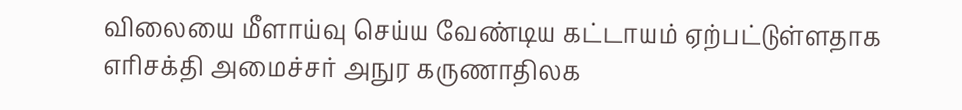விலையை மீளாய்வு செய்ய வேண்டிய கட்டாயம் ஏற்பட்டுள்ளதாக எரிசக்தி அமைச்சர் அநுர கருணாதிலக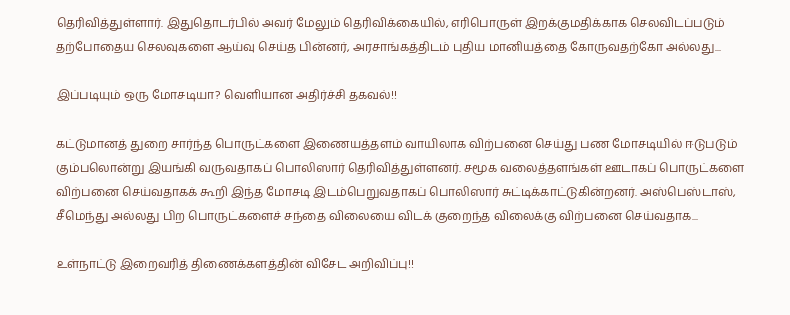தெரிவித்துள்ளார். இதுதொடர்பில் அவர் மேலும் தெரிவிக்கையில், எரிபொருள் இறக்குமதிக்காக செலவிடப்படும் தற்போதைய செலவுகளை ஆய்வு செய்த பின்னர், அரசாங்கத்திடம் புதிய மானியத்தை கோருவதற்கோ அல்லது...

இப்படியும் ஒரு மோசடியா? வௌியான அதிர்ச்சி தகவல்!!

கட்டுமானத் துறை சார்ந்த பொருட்களை இணையத்தளம் வாயிலாக விற்பனை செய்து பண மோசடியில் ஈடுபடும் கும்பலொன்று இயங்கி வருவதாகப் பொலிஸார் தெரிவித்துள்ளனர். சமூக வலைத்தளங்கள் ஊடாகப் பொருட்களை விற்பனை செய்வதாகக் கூறி இந்த மோசடி இடம்பெறுவதாகப் பொலிஸார் சுட்டிக்காட்டுகின்றனர். அஸ்பெஸ்டாஸ், சீமெந்து அல்லது பிற பொருட்களைச் சந்தை விலையை விடக் குறைந்த விலைக்கு விற்பனை செய்வதாக...

உள்நாட்டு இறைவரித் திணைக்களத்தின் விசேட அறிவிப்பு!!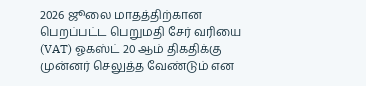2026 ஜூலை மாதத்திற்கான பெறப்பட்ட பெறுமதி சேர் வரியை (VAT) ஓகஸ்ட் 20 ஆம் திகதிக்கு முன்னர் செலுத்த வேண்டும் என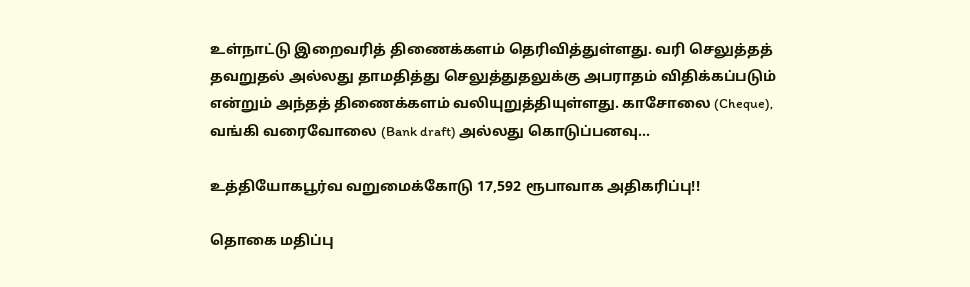உள்நாட்டு இறைவரித் திணைக்களம் தெரிவித்துள்ளது. வரி செலுத்தத் தவறுதல் அல்லது தாமதித்து செலுத்துதலுக்கு அபராதம் விதிக்கப்படும் என்றும் அந்தத் திணைக்களம் வலியுறுத்தியுள்ளது. காசோலை (Cheque), வங்கி வரைவோலை (Bank draft) அல்லது கொடுப்பனவு...

உத்தியோகபூர்வ வறுமைக்கோடு 17,592 ரூபாவாக அதிகரிப்பு!!

தொகை மதிப்பு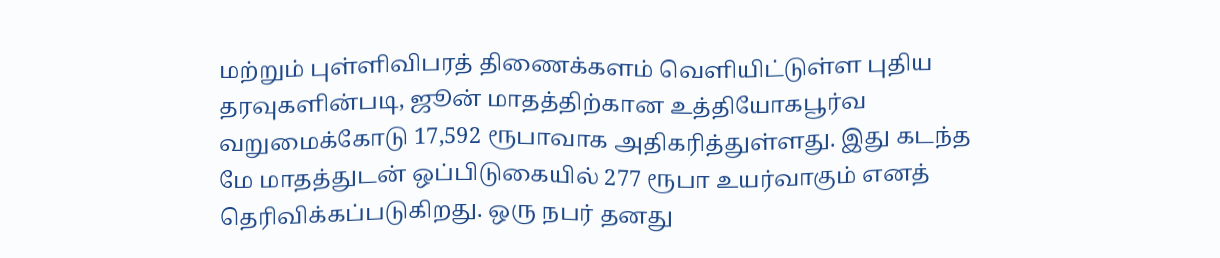மற்றும் புள்ளிவிபரத் திணைக்களம் வெளியிட்டுள்ள புதிய தரவுகளின்படி, ஜூன் மாதத்திற்கான உத்தியோகபூர்வ வறுமைக்கோடு 17,592 ரூபாவாக அதிகரித்துள்ளது. இது கடந்த மே மாதத்துடன் ஒப்பிடுகையில் 277 ரூபா உயர்வாகும் எனத் தெரிவிக்கப்படுகிறது. ஒரு நபர் தனது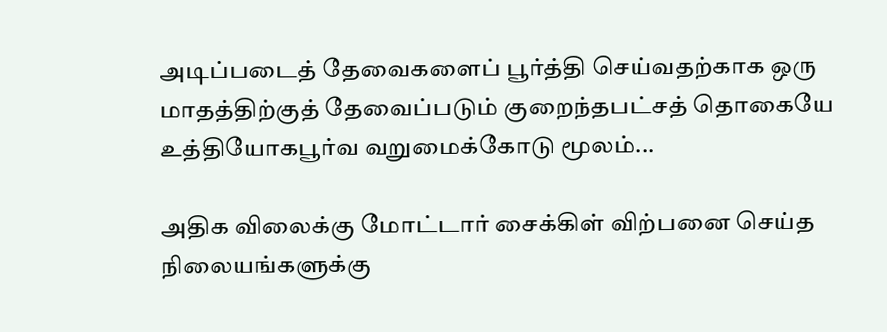அடிப்படைத் தேவைகளைப் பூர்த்தி செய்வதற்காக ஒரு மாதத்திற்குத் தேவைப்படும் குறைந்தபட்சத் தொகையே உத்தியோகபூர்வ வறுமைக்கோடு மூலம்...

அதிக விலைக்கு மோட்டார் சைக்கிள் விற்பனை செய்த நிலையங்களுக்கு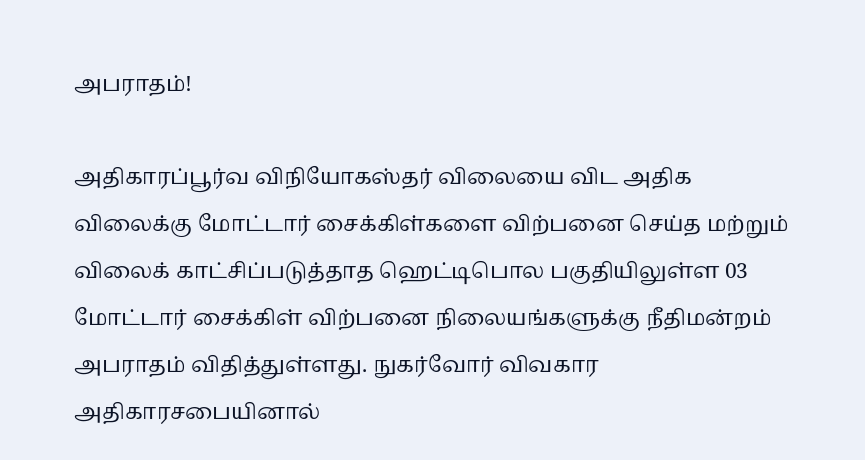அபராதம்!

அதிகாரப்பூர்வ விநியோகஸ்தர் விலையை விட அதிக விலைக்கு மோட்டார் சைக்கிள்களை விற்பனை செய்த மற்றும் விலைக் காட்சிப்படுத்தாத ஹெட்டிபொல பகுதியிலுள்ள 03 மோட்டார் சைக்கிள் விற்பனை நிலையங்களுக்கு நீதிமன்றம் அபராதம் விதித்துள்ளது. நுகர்வோர் விவகார அதிகாரசபையினால்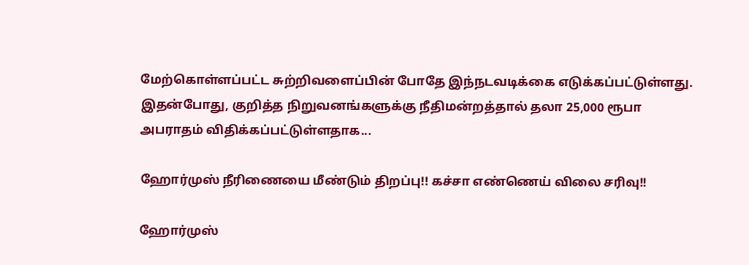மேற்கொள்ளப்பட்ட சுற்றிவளைப்பின் போதே இந்நடவடிக்கை எடுக்கப்பட்டுள்ளது. இதன்போது, குறித்த நிறுவனங்களுக்கு நீதிமன்றத்தால் தலா 25,000 ரூபா அபராதம் விதிக்கப்பட்டுள்ளதாக...

ஹோர்முஸ் நீரிணையை மீண்டும் திறப்பு!! கச்சா எண்ணெய் விலை சரிவு!!

ஹோர்முஸ்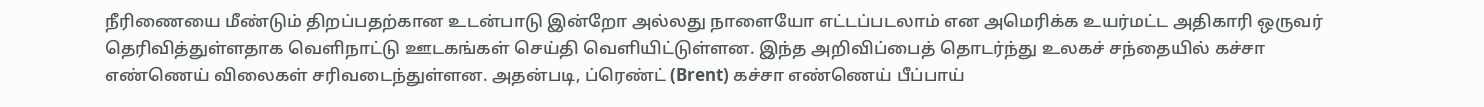நீரிணையை மீண்டும் திறப்பதற்கான உடன்பாடு இன்றோ அல்லது நாளையோ எட்டப்படலாம் என அமெரிக்க உயர்மட்ட அதிகாரி ஒருவர் தெரிவித்துள்ளதாக வெளிநாட்டு ஊடகங்கள் செய்தி வெளியிட்டுள்ளன. இந்த அறிவிப்பைத் தொடர்ந்து உலகச் சந்தையில் கச்சா எண்ணெய் விலைகள் சரிவடைந்துள்ளன. அதன்படி, ப்ரெண்ட் (Brent) கச்சா எண்ணெய் பீப்பாய்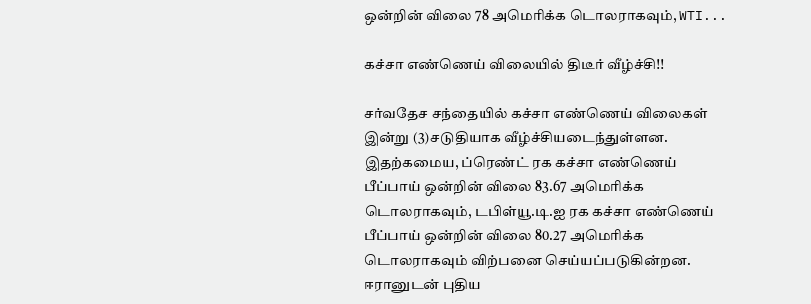ஒன்றின் விலை 78 அமெரிக்க டொலராகவும், WTI...

கச்சா எண்ணெய் விலையில் திடீர் வீழ்ச்சி!!

சர்வதேச சந்தையில் கச்சா எண்ணெய் விலைகள் இன்று (3)சடுதியாக வீழ்ச்சியடைந்துள்ளன. இதற்கமைய, ப்ரெண்ட் ரக கச்சா எண்ணெய் பீப்பாய் ஒன்றின் விலை 83.67 அமெரிக்க டொலராகவும், டபிள்யூ.டி.ஐ ரக கச்சா எண்ணெய் பீப்பாய் ஒன்றின் விலை 80.27 அமெரிக்க டொலராகவும் விற்பனை செய்யப்படுகின்றன. ஈரானுடன் புதிய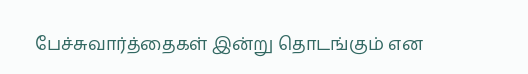பேச்சுவார்த்தைகள் இன்று தொடங்கும் என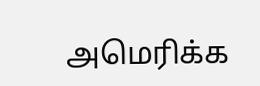அமெரிக்க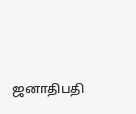ஜனாதிபதி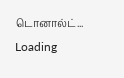டொனால்ட்...
Loading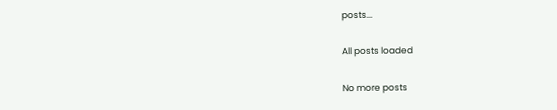posts...

All posts loaded

No more posts